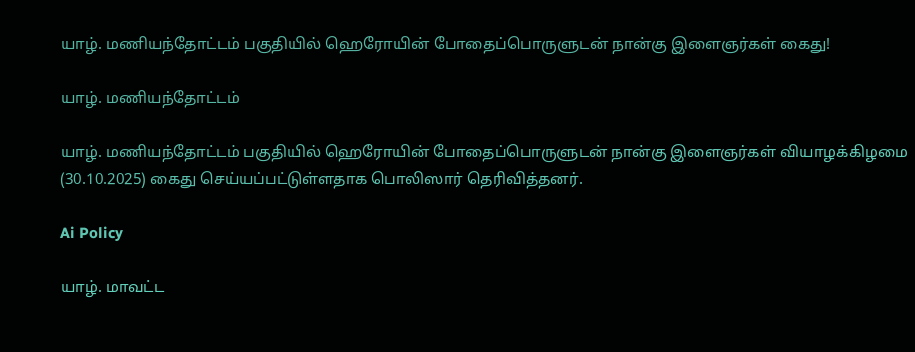யாழ். மணியந்தோட்டம் பகுதியில் ஹெரோயின் போதைப்பொருளுடன் நான்கு இளைஞர்கள் கைது!

யாழ். மணியந்தோட்டம்

யாழ். மணியந்தோட்டம் பகுதியில் ஹெரோயின் போதைப்பொருளுடன் நான்கு இளைஞர்கள் வியாழக்கிழமை (30.10.2025) கைது செய்யப்பட்டுள்ளதாக பொலிஸார் தெரிவித்தனர்.

Ai Policy

யாழ். மாவட்ட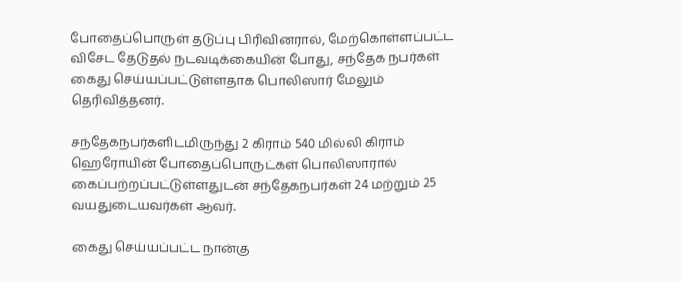போதைப்பொருள் தடுப்பு பிரிவினரால், மேற்கொள்ளப்பட்ட விசேட தேடுதல் நடவடிக்கையின் போது, சந்தேக நபர்கள் கைது செய்யப்பட்டுள்ளதாக பொலிஸார் மேலும் தெரிவித்தனர்.

சந்தேகநபர்களிடமிருந்து 2 கிராம் 540 மில்லி கிராம் ஹெரோயின் போதைப்பொருட்கள் பொலிஸாரால் கைப்பற்றப்பட்டுள்ளதுடன் சந்தேகநபர்கள் 24 மற்றும் 25 வயதுடையவர்கள் ஆவர்.

கைது செய்யப்பட்ட நான்கு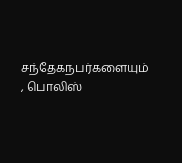சந்தேகநபர்களையும் , பொலிஸ்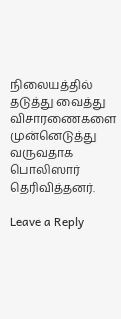நிலையத்தில் தடுத்து வைத்து விசாரணைகளை முன்னெடுத்து வருவதாக பொலிஸார் தெரிவித்தனர்.

Leave a Reply